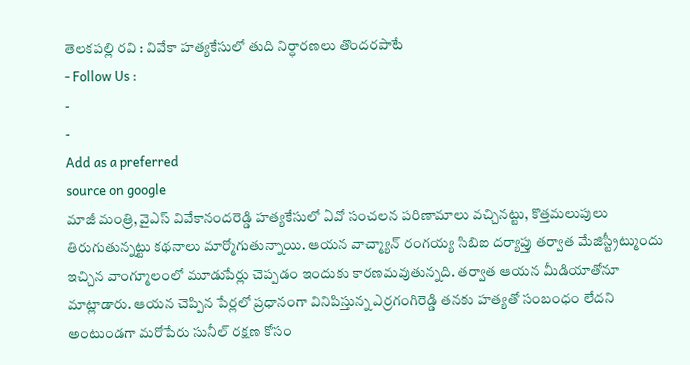తెలకపల్లి రవి : వివేకా హత్యకేసులో తుది నిర్ధారణలు తొందరపాటే
- Follow Us :
-
-
Add as a preferred
source on google
మాజీ మంత్రి, వైఎస్ వివేకానందరెడ్డి హత్యకేసులో ఏవో సంచలన పరిణామాలు వచ్చినట్టు, కొత్తమలుపులు తిరుగుతున్నట్టు కథనాలు మార్మోగుతున్నాయి. ఆయన వాచ్మ్యాన్ రంగయ్య సిబిఐ దర్యాప్తు తర్వాత మేజిస్ట్రీట్ముందు ఇచ్చిన వాంగ్మూలంలో మూడుపేర్లు చెప్పడం ఇందుకు కారణమవుతున్నది. తర్వాత ఆయన మీడియాతోనూ మాట్లాడారు. ఆయన చెప్పిన పేర్లలో ప్రధానంగా వినిపిస్తున్న ఎర్రగంగిరెడ్డి తనకు హత్యతో సంబంధం లేదని అంటుండగా మరోపేరు సునీల్ రక్షణ కోసం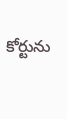కోర్టును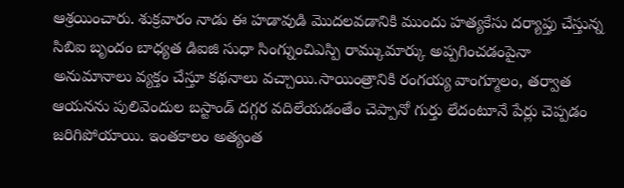ఆశ్రయించారు. శుక్రవారం నాడు ఈ హడావుడి మొదలవడానికి ముందు హత్యకేసు దర్యాప్తు చేస్తున్న సిబిఐ బృందం బాధ్యత డిఐజి సుధా సింగ్నుంచిఎస్పి రామ్కుమార్కు అప్పగించడంపైనా అనుమానాలు వ్యక్తం చేస్తూ కథనాలు వచ్చాయి.సాయింత్రానికి రంగయ్య వాంగ్మూలం, తర్వాత ఆయనను పులివెందుల బస్టాండ్ దగ్గర వదిలేయడంతేం చెప్పానో గుర్తు లేదంటూనే పేర్లు చెప్పడం జరిగిపోయాయి. ఇంతకాలం అత్యంత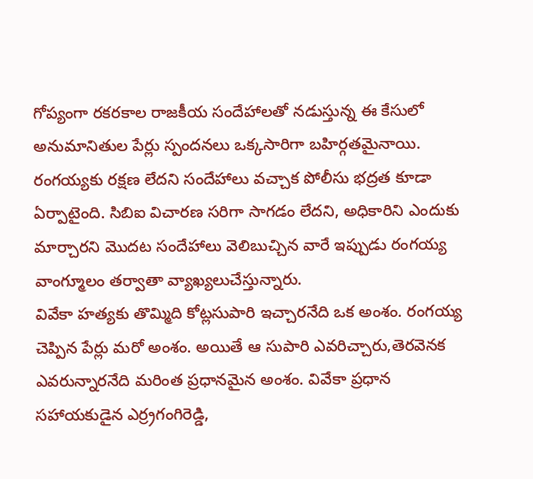గోప్యంగా రకరకాల రాజకీయ సందేహాలతో నడుస్తున్న ఈ కేసులో అనుమానితుల పేర్లు స్పందనలు ఒక్కసారిగా బహిర్గతమైనాయి. రంగయ్యకు రక్షణ లేదని సందేహాలు వచ్చాక పోలీసు భద్రత కూడా ఏర్పాటైంది. సిబిఐ విచారణ సరిగా సాగడం లేదని, అధికారిని ఎందుకు మార్చారని మొదట సందేహాలు వెలిబుచ్చిన వారే ఇప్పుడు రంగయ్య వాంగ్మూలం తర్వాతా వ్యాఖ్యలుచేస్తున్నారు.
వివేకా హత్యకు తొమ్మిది కోట్లసుపారి ఇచ్చారనేది ఒక అంశం. రంగయ్య చెప్పిన పేర్లు మరో అంశం. అయితే ఆ సుపారి ఎవరిచ్చారు,తెరవెనక ఎవరున్నారనేది మరింత ప్రధానమైన అంశం. వివేకా ప్రధాన సహాయకుడైన ఎర్ర్రగంగిరెడ్డి,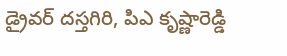డ్రైవర్ దస్తగిరి, పిఎ కృష్ణారెడ్డి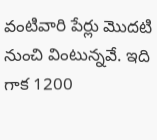వంటివారి పేర్లు మొదటి నుంచి వింటున్నవే. ఇది గాక 1200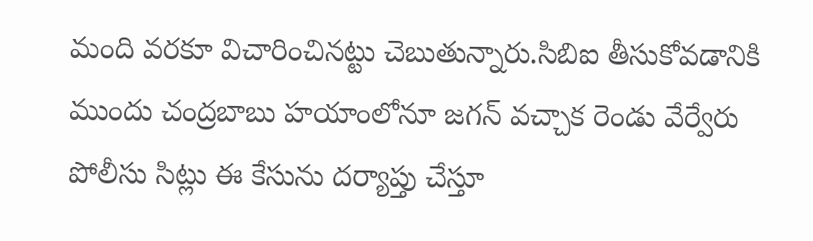మంది వరకూ విచారించినట్టు చెబుతున్నారు.సిబిఐ తీసుకోవడానికి ముందు చంద్రబాబు హయాంలోనూ జగన్ వచ్చాక రెండు వేర్వేరు పోలీసు సిట్లు ఈ కేసును దర్యాప్తు చేస్తూ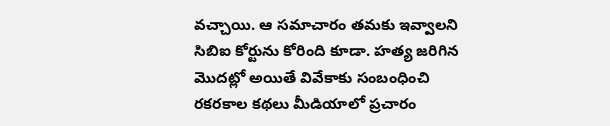వచ్చాయి. ఆ సమాచారం తమకు ఇవ్వాలని సిబిఐ కోర్టును కోరింది కూడా. హత్య జరిగిన మొదట్లో అయితే వివేకాకు సంబంధించి రకరకాల కథలు మీడియాలో ప్రచారం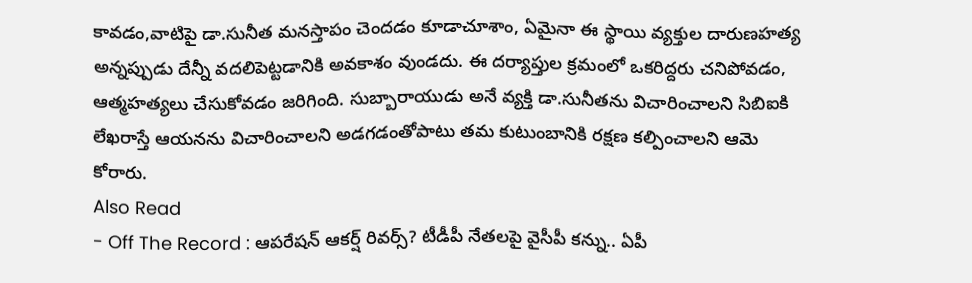కావడం,వాటిపై డా.సునీత మనస్తాపం చెందడం కూడాచూశాం, ఏమైనా ఈ స్థాయి వ్యక్తుల దారుణహత్య అన్నప్పుడు దేన్నీ వదలిపెట్టడానికి అవకాశం వుండదు. ఈ దర్యాప్తుల క్రమంలో ఒకరిద్దరు చనిపోవడం, ఆత్మహత్యలు చేసుకోవడం జరిగింది. సుబ్బారాయుడు అనే వ్యక్తి డా.సునీతను విచారించాలని సిబిఐకి లేఖరాస్తే ఆయనను విచారించాలని అడగడంతోపాటు తమ కుటుంబానికి రక్షణ కల్పించాలని ఆమె కోరారు.
Also Read
- Off The Record : ఆపరేషన్ ఆకర్ష్ రివర్స్? టీడీపీ నేతలపై వైసీపీ కన్ను.. ఏపీ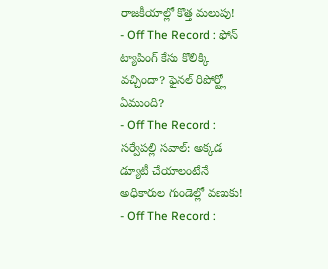రాజకీయాల్లో కొత్త మలుపు!
- Off The Record : ఫోన్ ట్యాపింగ్ కేసు కొలిక్కి వచ్చిందా? ఫైనల్ రిపోర్ట్లో ఏముంది?
- Off The Record : సర్వేపల్లి సవాల్: అక్కడ డ్యూటీ చేయాలంటేనే అధికారుల గుండెల్లో వణుకు!
- Off The Record :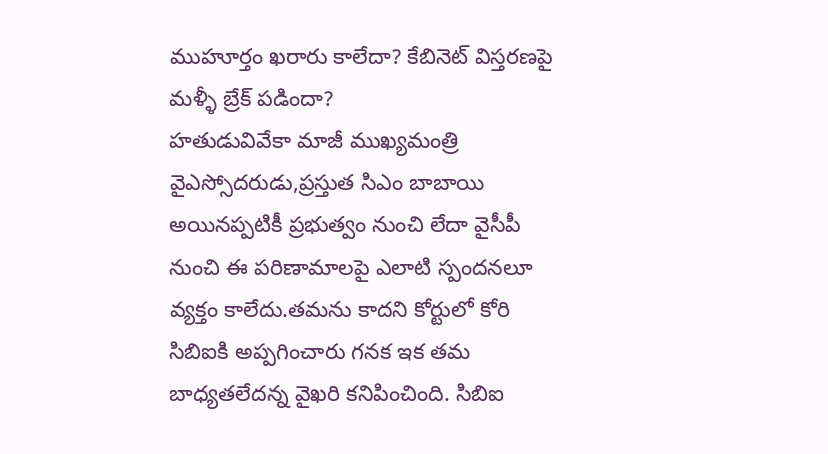ముహూర్తం ఖరారు కాలేదా? కేబినెట్ విస్తరణపై మళ్ళీ బ్రేక్ పడిందా?
హతుడువివేకా మాజీ ముఖ్యమంత్రి వైఎస్సోదరుడు,ప్రస్తుత సిఎం బాబాయి అయినప్పటికీ ప్రభుత్వం నుంచి లేదా వైసీపీ నుంచి ఈ పరిణామాలపై ఎలాటి స్పందనలూ వ్యక్తం కాలేదు.తమను కాదని కోర్టులో కోరి సిబిఐకి అప్పగించారు గనక ఇక తమ బాధ్యతలేదన్న వైఖరి కనిపించింది. సిబిఐ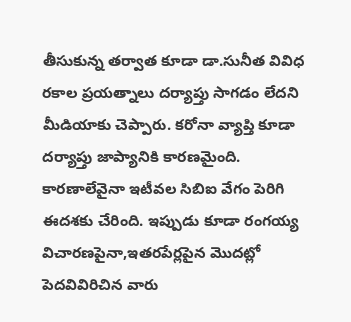తీసుకున్న తర్వాత కూడా డా.సునీత వివిధ రకాల ప్రయత్నాలు దర్యాప్తు సాగడం లేదని మీడియాకు చెప్పారు. కరోనా వ్యాప్తి కూడా దర్యాప్తు జాప్యానికి కారణమైంది. కారణాలేవైనా ఇటీవల సిబిఐ వేగం పెరిగి ఈదశకు చేరింది. ఇప్పుడు కూడా రంగయ్య విచారణపైనా,ఇతరపేర్లపైన మొదట్లో పెదవివిరిచిన వారు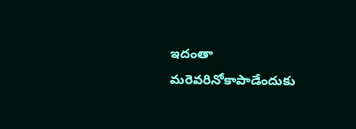ఇదంతా మరెవరినోకాపాడేందుకు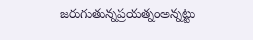జరుగుతున్నప్రయత్నంఅన్నట్టు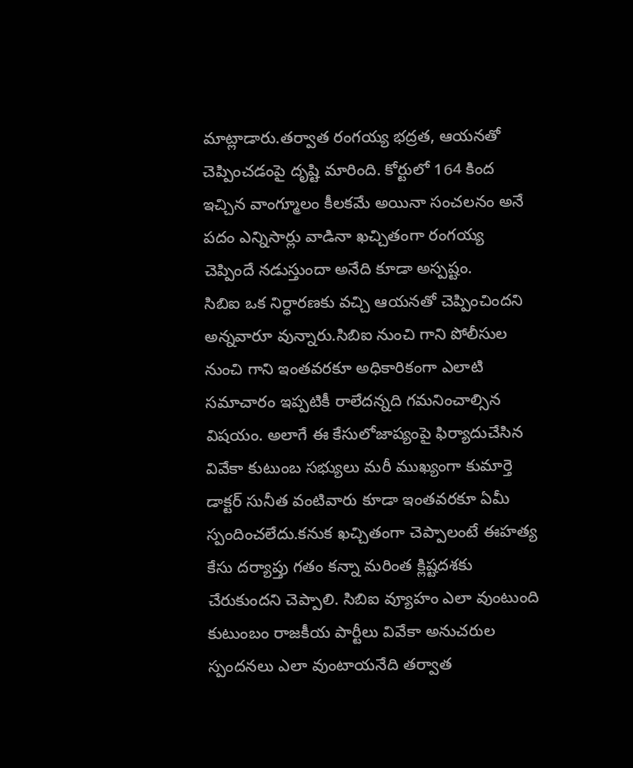మాట్లాడారు.తర్వాత రంగయ్య భద్రత, ఆయనతో చెప్పించడంపై దృష్టి మారింది. కోర్టులో 164 కింద ఇచ్చిన వాంగ్మూలం కీలకమే అయినా సంచలనం అనే పదం ఎన్నిసార్లు వాడినా ఖచ్చితంగా రంగయ్య చెప్పిందే నడుస్తుందా అనేది కూడా అస్పష్టం.
సిబిఐ ఒక నిర్ధారణకు వచ్చి ఆయనతో చెప్పించిందని అన్నవారూ వున్నారు.సిబిఐ నుంచి గాని పోలీసుల నుంచి గాని ఇంతవరకూ అధికారికంగా ఎలాటి సమాచారం ఇప్పటికీ రాలేదన్నది గమనించాల్సిన విషయం. అలాగే ఈ కేసులోజాప్యంపై ఫిర్యాదుచేసిన వివేకా కుటుంబ సభ్యులు మరీ ముఖ్యంగా కుమార్తె డాక్టర్ సునీత వంటివారు కూడా ఇంతవరకూ ఏమీ స్పందించలేదు.కనుక ఖచ్చితంగా చెప్పాలంటే ఈహత్య కేసు దర్యాప్తు గతం కన్నా మరింత క్లిష్టదశకు చేరుకుందని చెప్పాలి. సిబిఐ వ్యూహం ఎలా వుంటుంది కుటుంబం రాజకీయ పార్టీలు వివేకా అనుచరుల స్పందనలు ఎలా వుంటాయనేది తర్వాత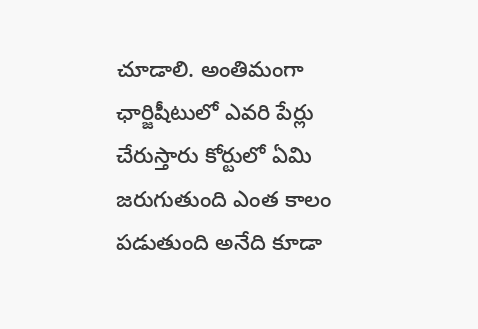చూడాలి. అంతిమంగా ఛార్జిషీటులో ఎవరి పేర్లు చేరుస్తారు కోర్టులో ఏమి జరుగుతుంది ఎంత కాలం పడుతుంది అనేది కూడా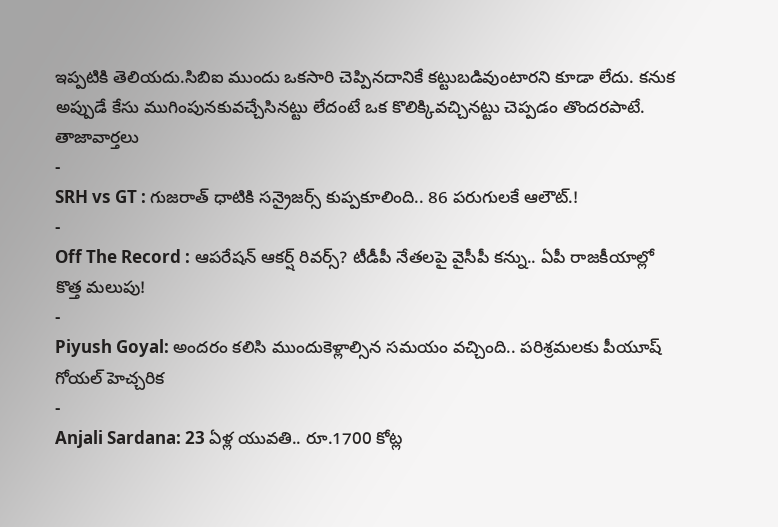ఇప్పటికి తెలియదు.సిబిఐ ముందు ఒకసారి చెప్పినదానికే కట్టుబడివుంటారని కూడా లేదు. కనుక అప్పుడే కేసు ముగింపునకువచ్చేసినట్టు లేదంటే ఒక కొలిక్కివచ్చినట్టు చెప్పడం తొందరపాటే.
తాజావార్తలు
-
SRH vs GT : గుజరాత్ ధాటికి సన్రైజర్స్ కుప్పకూలింది.. 86 పరుగులకే ఆలౌట్.!
-
Off The Record : ఆపరేషన్ ఆకర్ష్ రివర్స్? టీడీపీ నేతలపై వైసీపీ కన్ను.. ఏపీ రాజకీయాల్లో కొత్త మలుపు!
-
Piyush Goyal: అందరం కలిసి ముందుకెళ్లాల్సిన సమయం వచ్చింది.. పరిశ్రమలకు పీయూష్ గోయల్ హెచ్చరిక
-
Anjali Sardana: 23 ఏళ్ల యువతి.. రూ.1700 కోట్ల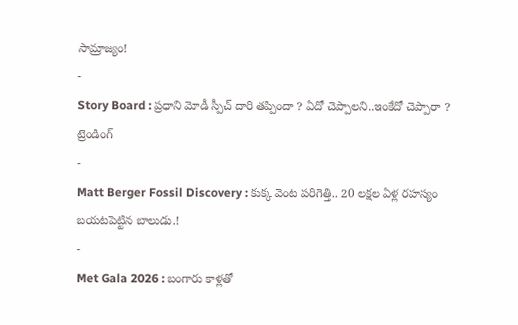సామ్రాజ్యం!
-
Story Board : ప్రధాని మోడీ స్పీచ్ దారి తప్పిందా ? ఏదో చెప్పాలని..ఇంకేదో చెప్పారా ?
ట్రెండింగ్
-
Matt Berger Fossil Discovery : కుక్క వెంట పరిగెత్తి.. 20 లక్షల ఏళ్ల రహస్యం బయటపెట్టిన బాలుడు.!
-
Met Gala 2026 : బంగారు కాళ్లతో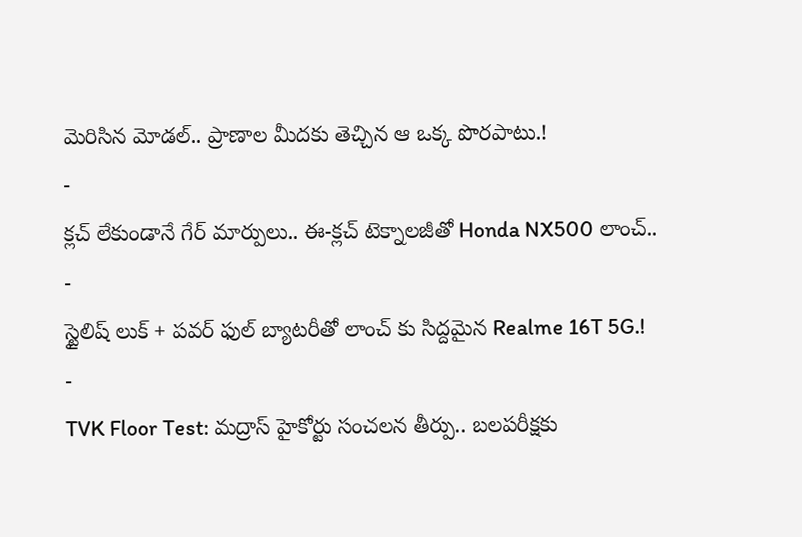మెరిసిన మోడల్.. ప్రాణాల మీదకు తెచ్చిన ఆ ఒక్క పొరపాటు.!
-
క్లచ్ లేకుండానే గేర్ మార్పులు.. ఈ-క్లచ్ టెక్నాలజీతో Honda NX500 లాంచ్..
-
స్టైలిష్ లుక్ + పవర్ ఫుల్ బ్యాటరీతో లాంచ్ కు సిద్దమైన Realme 16T 5G.!
-
TVK Floor Test: మద్రాస్ హైకోర్టు సంచలన తీర్పు.. బలపరీక్షకు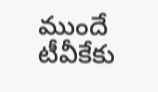ముందే టీవీకేకు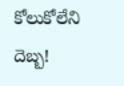కోలుకోలేని దెబ్బ!